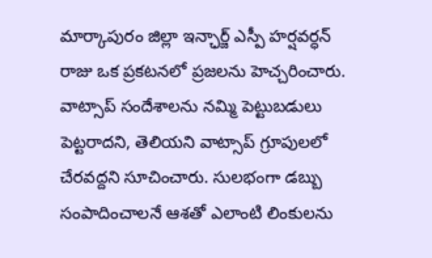మార్కాపురం జిల్లా ఇన్ఛార్జ్ ఎస్పీ హర్షవర్ధన్ రాజు ఒక ప్రకటనలో ప్రజలను హెచ్చరించారు. వాట్సాప్ సందేశాలను నమ్మి పెట్టుబడులు పెట్టరాదని, తెలియని వాట్సాప్ గ్రూపులలో చేరవద్దని సూచించారు. సులభంగా డబ్బు సంపాదించాలనే ఆశతో ఎలాంటి లింకులను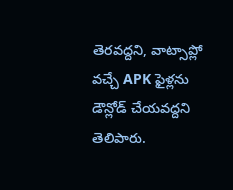తెరవద్దని, వాట్సాప్లో వచ్చే APK ఫైళ్లను డౌన్లోడ్ చేయవద్దని తెలిపారు.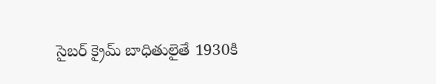సైబర్ క్రైమ్ బాధితులైతే 1930కి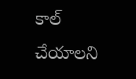కాల్ చేయాలని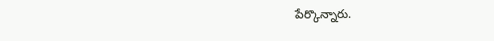పేర్కొన్నారు.